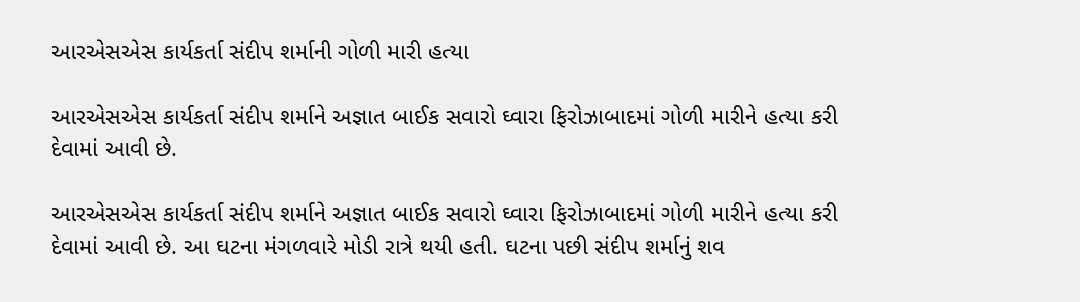આરએસએસ કાર્યકર્તા સંદીપ શર્માની ગોળી મારી હત્યા

આરએસએસ કાર્યકર્તા સંદીપ શર્માને અજ્ઞાત બાઈક સવારો ઘ્વારા ફિરોઝાબાદમાં ગોળી મારીને હત્યા કરી દેવામાં આવી છે.

આરએસએસ કાર્યકર્તા સંદીપ શર્માને અજ્ઞાત બાઈક સવારો ઘ્વારા ફિરોઝાબાદમાં ગોળી મારીને હત્યા કરી દેવામાં આવી છે. આ ઘટના મંગળવારે મોડી રાત્રે થયી હતી. ઘટના પછી સંદીપ શર્માનું શવ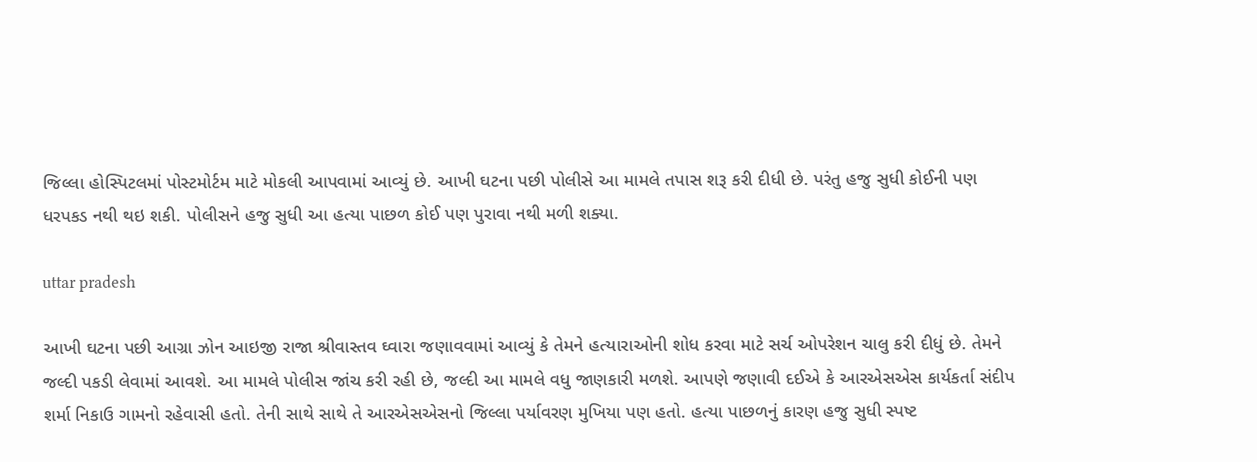જિલ્લા હોસ્પિટલમાં પોસ્ટમોર્ટમ માટે મોકલી આપવામાં આવ્યું છે. આખી ઘટના પછી પોલીસે આ મામલે તપાસ શરૂ કરી દીધી છે. પરંતુ હજુ સુધી કોઈની પણ ધરપકડ નથી થઇ શકી. પોલીસને હજુ સુધી આ હત્યા પાછળ કોઈ પણ પુરાવા નથી મળી શક્યા.

uttar pradesh

આખી ઘટના પછી આગ્રા ઝોન આઇજી રાજા શ્રીવાસ્તવ ઘ્વારા જણાવવામાં આવ્યું કે તેમને હત્યારાઓની શોધ કરવા માટે સર્ચ ઓપરેશન ચાલુ કરી દીધું છે. તેમને જલ્દી પકડી લેવામાં આવશે. આ મામલે પોલીસ જાંચ કરી રહી છે, જલ્દી આ મામલે વધુ જાણકારી મળશે. આપણે જણાવી દઈએ કે આરએસએસ કાર્યકર્તા સંદીપ શર્મા નિકાઉ ગામનો રહેવાસી હતો. તેની સાથે સાથે તે આરએસએસનો જિલ્લા પર્યાવરણ મુખિયા પણ હતો. હત્યા પાછળનું કારણ હજુ સુધી સ્પષ્ટ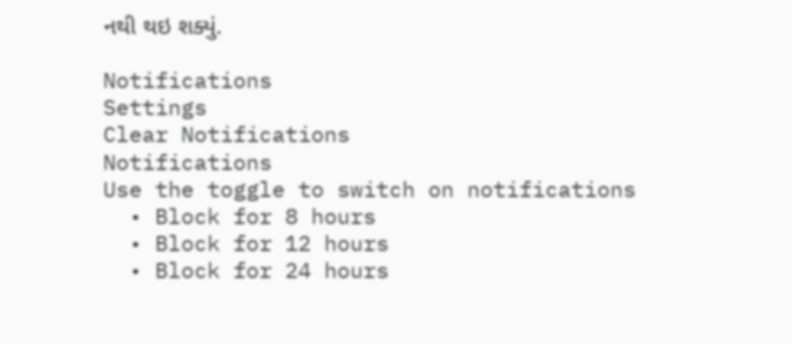નથી થઇ શક્યું.

Notifications
Settings
Clear Notifications
Notifications
Use the toggle to switch on notifications
  • Block for 8 hours
  • Block for 12 hours
  • Block for 24 hours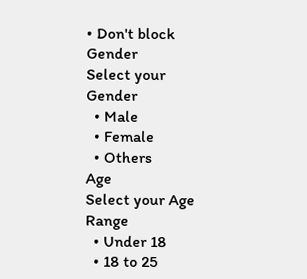• Don't block
Gender
Select your Gender
  • Male
  • Female
  • Others
Age
Select your Age Range
  • Under 18
  • 18 to 25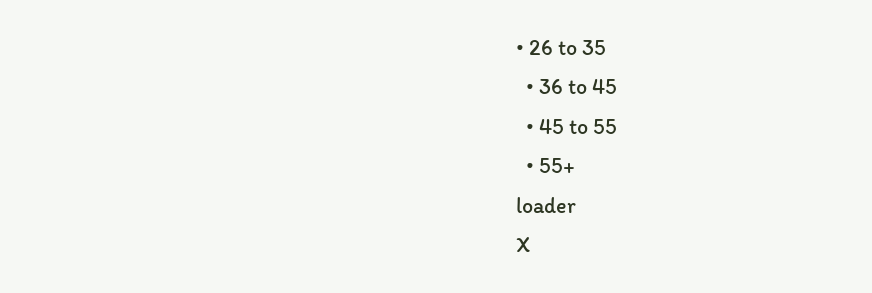• 26 to 35
  • 36 to 45
  • 45 to 55
  • 55+
loader
X